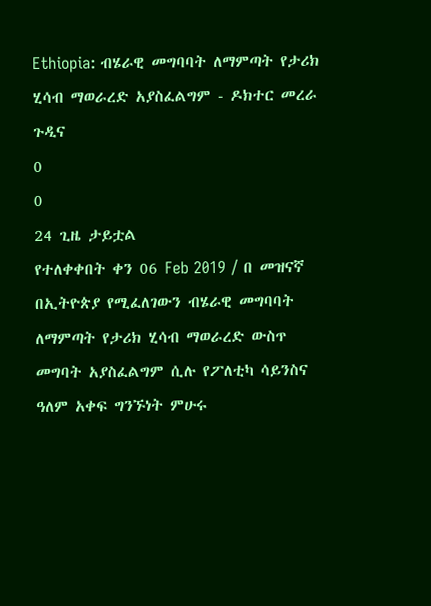Ethiopia: ብሄራዊ መግባባት ለማምጣት የታሪክ ሂሳብ ማወራረድ አያስፈልግም - ዶክተር መረራ ጉዲና
0
0
24 ጊዜ ታይቷል
የተለቀቀበት ቀን 06 Feb 2019 / በ መዝናኛ
በኢትዮጵያ የሚፈለገውን ብሄራዊ መግባባት ለማምጣት የታሪክ ሂሳብ ማወራረድ ውስጥ መግባት አያስፈልግም ሲሉ የፖለቲካ ሳይንስና ዓለም አቀፍ ግንኙነት ምሁሩ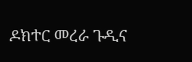ዶክተር መረራ ጉዲና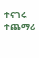ተናገሩ
ተጨማሪ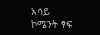አሳይ
ኮሜንት ፃፍ